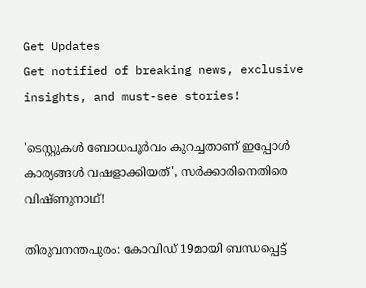Get Updates
Get notified of breaking news, exclusive insights, and must-see stories!

'ടെസ്റ്റുകള്‍ ബോധപൂര്‍വം കുറച്ചതാണ് ഇപ്പോള്‍ കാര്യങ്ങള്‍ വഷളാക്കിയത്', സർക്കാരിനെതിരെ വിഷ്ണുനാഥ്!

തിരുവനന്തപുരം: കോവിഡ് 19മായി ബന്ധപ്പെട്ട്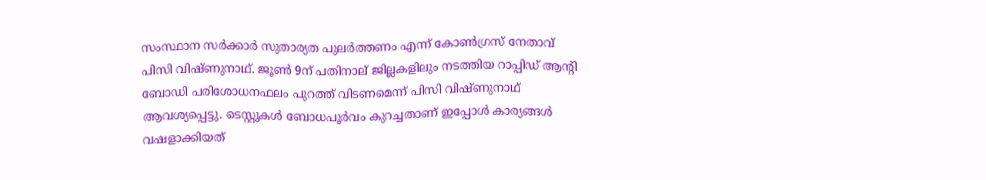സംസ്ഥാന സര്‍ക്കാര്‍ സുതാര്യത പുലര്‍ത്തണം എന്ന് കോൺഗ്രസ് നേതാവ് പിസി വിഷ്ണുനാഥ്. ജൂണ്‍ 9ന് പതിനാല് ജില്ലകളിലും നടത്തിയ റാപ്പിഡ് ആന്റി ബോഡി പരിശോധനഫലം പുറത്ത് വിടണമെന്ന് പിസി വിഷ്ണുനാഥ് ആവശ്യപ്പെട്ടു. ടെസ്റ്റുകള്‍ ബോധപൂര്‍വം കുറച്ചതാണ് ഇപ്പോള്‍ കാര്യങ്ങള്‍ വഷളാക്കിയത്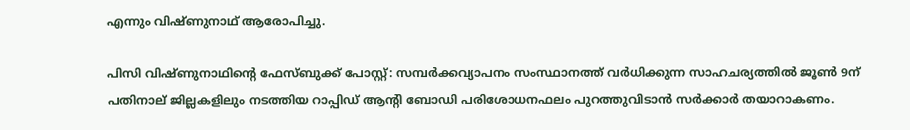എന്നും വിഷ്ണുനാഥ് ആരോപിച്ചു.

പിസി വിഷ്ണുനാഥിന്റെ ഫേസ്ബുക്ക് പോസ്റ്റ്: സമ്പര്‍ക്കവ്യാപനം സംസ്ഥാനത്ത് വര്‍ധിക്കുന്ന സാഹചര്യത്തില്‍ ജൂണ്‍ 9ന് പതിനാല് ജില്ലകളിലും നടത്തിയ റാപ്പിഡ് ആന്റി ബോഡി പരിശോധനഫലം പുറത്തുവിടാന്‍ സര്‍ക്കാര്‍ തയാറാകണം.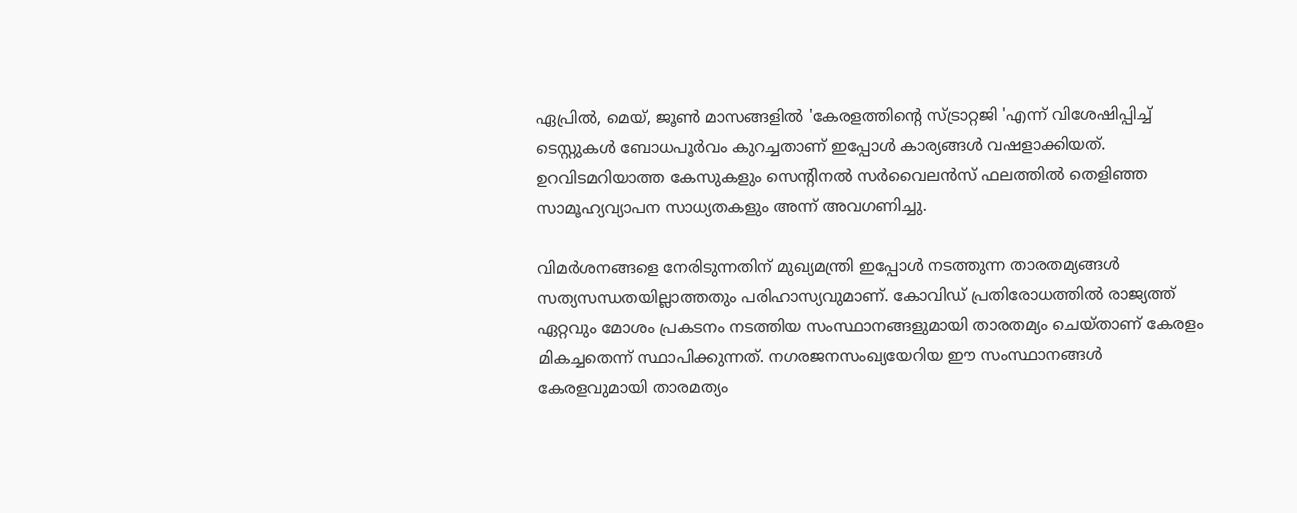ഏപ്രില്‍, മെയ്, ജൂണ്‍ മാസങ്ങളില്‍ 'കേരളത്തിന്റെ സ്ട്രാറ്റജി 'എന്ന് വിശേഷിപ്പിച്ച് ടെസ്റ്റുകള്‍ ബോധപൂര്‍വം കുറച്ചതാണ് ഇപ്പോള്‍ കാര്യങ്ങള്‍ വഷളാക്കിയത്. ഉറവിടമറിയാത്ത കേസുകളും സെന്റിനല്‍ സര്‍വൈലന്‍സ് ഫലത്തില്‍ തെളിഞ്ഞ സാമൂഹ്യവ്യാപന സാധ്യതകളും അന്ന് അവഗണിച്ചു.

വിമര്‍ശനങ്ങളെ നേരിടുന്നതിന് മുഖ്യമന്ത്രി ഇപ്പോള്‍ നടത്തുന്ന താരതമ്യങ്ങള്‍ സത്യസന്ധതയില്ലാത്തതും പരിഹാസ്യവുമാണ്. കോവിഡ് പ്രതിരോധത്തില്‍ രാജ്യത്ത് ഏറ്റവും മോശം പ്രകടനം നടത്തിയ സംസ്ഥാനങ്ങളുമായി താരതമ്യം ചെയ്താണ് കേരളം മികച്ചതെന്ന് സ്ഥാപിക്കുന്നത്. നഗരജനസംഖ്യയേറിയ ഈ സംസ്ഥാനങ്ങള്‍ കേരളവുമായി താരമത്യം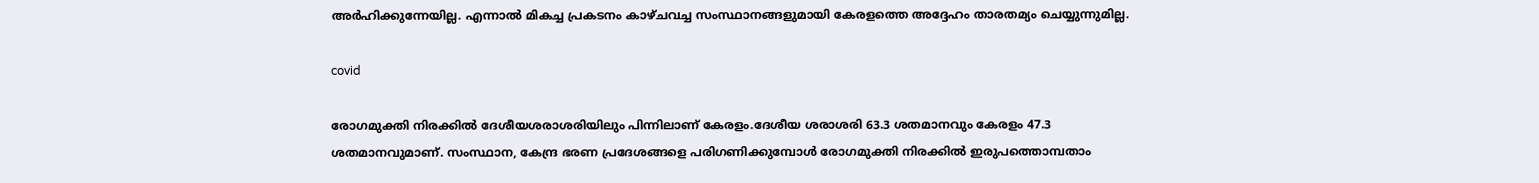അര്‍ഹിക്കുന്നേയില്ല. എന്നാല്‍ മികച്ച പ്രകടനം കാഴ്ചവച്ച സംസ്ഥാനങ്ങളുമായി കേരളത്തെ അദ്ദേഹം താരതമ്യം ചെയ്യുന്നുമില്ല.

covid

രോഗമുക്തി നിരക്കില്‍ ദേശീയശരാശരിയിലും പിന്നിലാണ് കേരളം.ദേശീയ ശരാശരി 63.3 ശതമാനവും കേരളം 47.3 ശതമാനവുമാണ്. സംസ്ഥാന, കേന്ദ്ര ഭരണ പ്രദേശങ്ങളെ പരിഗണിക്കുമ്പോള്‍ രോഗമുക്തി നിരക്കില്‍ ഇരുപത്തൊമ്പതാം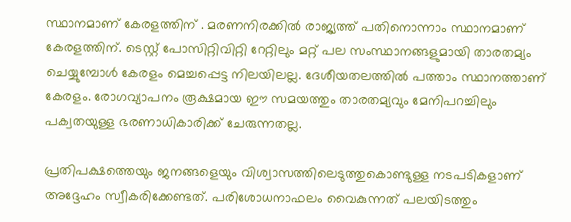സ്ഥാനമാണ് കേരളത്തിന് . മരണനിരക്കില്‍ രാജ്യത്ത് പതിനൊന്നാം സ്ഥാനമാണ് കേരളത്തിന്. ടെസ്റ്റ് പോസിറ്റിവിറ്റി റേറ്റിലും മറ്റ് പല സംസ്ഥാനങ്ങളുമായി താരതമ്യം ചെയ്യുമ്പോള്‍ കേരളം മെച്ചപ്പെട്ട നിലയിലല്ല. ദേശീയതലത്തില്‍ പത്താം സ്ഥാനത്താണ് കേരളം. രോഗവ്യാപനം രൂക്ഷമായ ഈ സമയത്തും താരതമ്യവും മേനിപറച്ചിലും പക്വതയുള്ള ഭരണാധികാരിക്ക് ചേരുന്നതല്ല.

പ്രതിപക്ഷത്തെയും ജനങ്ങളെയും വിശ്വാസത്തിലെടുത്തുകൊണ്ടുള്ള നടപടികളാണ് അദ്ദേഹം സ്വീകരിക്കേണ്ടത്. പരിശോധനാഫലം വൈകുന്നത് പലയിടത്തും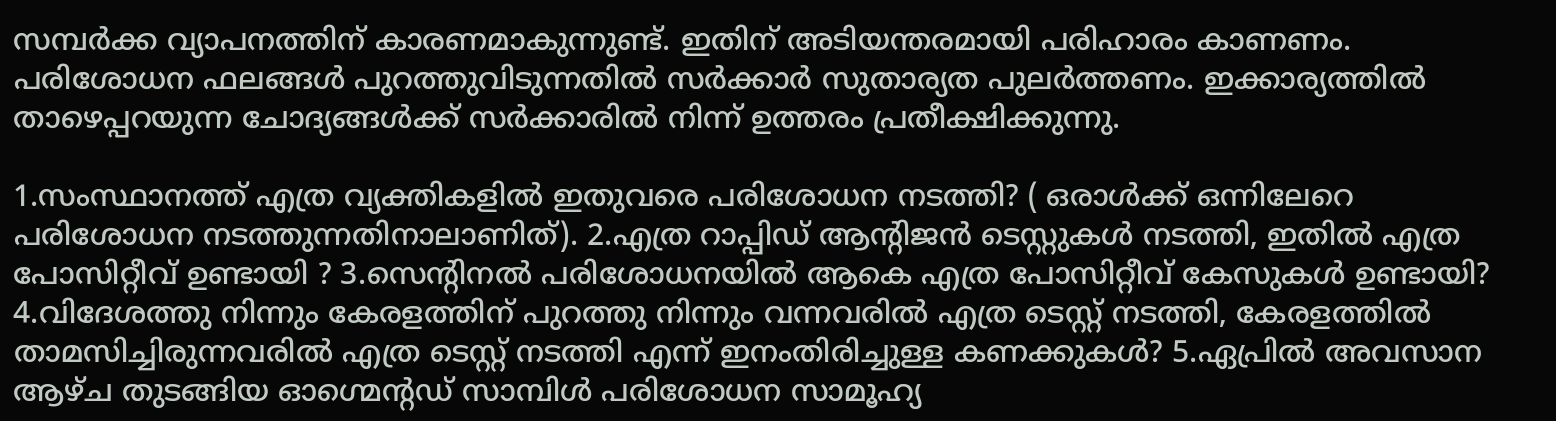സമ്പര്‍ക്ക വ്യാപനത്തിന് കാരണമാകുന്നുണ്ട്. ഇതിന് അടിയന്തരമായി പരിഹാരം കാണണം. പരിശോധന ഫലങ്ങള്‍ പുറത്തുവിടുന്നതില്‍ സര്‍ക്കാര്‍ സുതാര്യത പുലര്‍ത്തണം. ഇക്കാര്യത്തില്‍ താഴെപ്പറയുന്ന ചോദ്യങ്ങള്‍ക്ക് സര്‍ക്കാരില്‍ നിന്ന് ഉത്തരം പ്രതീക്ഷിക്കുന്നു.

1.സംസ്ഥാനത്ത് എത്ര വ്യക്തികളില്‍ ഇതുവരെ പരിശോധന നടത്തി? ( ഒരാള്‍ക്ക് ഒന്നിലേറെ പരിശോധന നടത്തുന്നതിനാലാണിത്). 2.എത്ര റാപ്പിഡ് ആന്റിജന്‍ ടെസ്റ്റുകള്‍ നടത്തി, ഇതില്‍ എത്ര പോസിറ്റീവ് ഉണ്ടായി ? 3.സെന്റിനല്‍ പരിശോധനയില്‍ ആകെ എത്ര പോസിറ്റീവ് കേസുകള്‍ ഉണ്ടായി? 4.വിദേശത്തു നിന്നും കേരളത്തിന് പുറത്തു നിന്നും വന്നവരില്‍ എത്ര ടെസ്റ്റ് നടത്തി, കേരളത്തില്‍ താമസിച്ചിരുന്നവരില്‍ എത്ര ടെസ്റ്റ് നടത്തി എന്ന് ഇനംതിരിച്ചുള്ള കണക്കുകള്‍? 5.ഏപ്രിൽ അവസാന ആഴ്ച തുടങ്ങിയ ഓഗ്മെന്റഡ് സാമ്പിൾ പരിശോധന സാമൂഹ്യ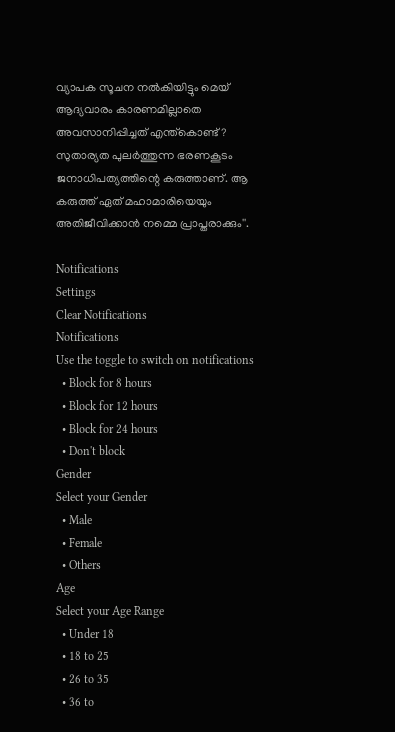വ്യാപക സൂചന നൽകിയിട്ടും മെയ് ആദ്യവാരം കാരണമില്ലാതെ അവസാനിപ്പിച്ചത് എന്ത്കൊണ്ട്? സുതാര്യത പുലര്‍ത്തുന്ന ഭരണകൂടം ജനാധിപത്യത്തിന്റെ കരുത്താണ്. ആ കരുത്ത് ഏത് മഹാമാരിയെയും അതിജീവിക്കാന്‍ നമ്മെ പ്രാപ്തരാക്കും''.

Notifications
Settings
Clear Notifications
Notifications
Use the toggle to switch on notifications
  • Block for 8 hours
  • Block for 12 hours
  • Block for 24 hours
  • Don't block
Gender
Select your Gender
  • Male
  • Female
  • Others
Age
Select your Age Range
  • Under 18
  • 18 to 25
  • 26 to 35
  • 36 to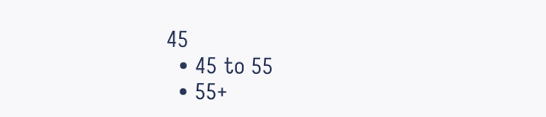45
  • 45 to 55
  • 55+